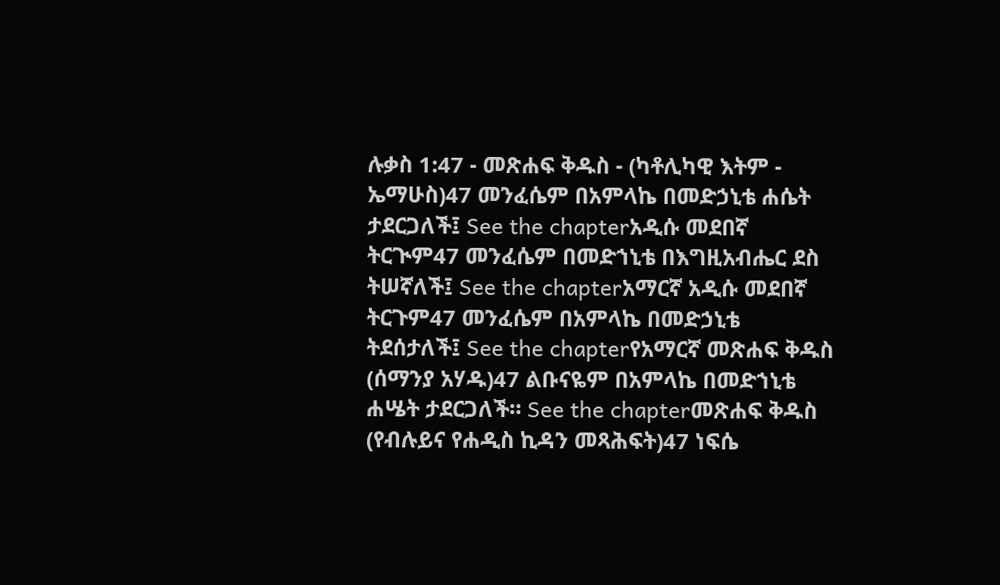ሉቃስ 1:47 - መጽሐፍ ቅዱስ - (ካቶሊካዊ እትም - ኤማሁስ)47 መንፈሴም በአምላኬ በመድኃኒቴ ሐሴት ታደርጋለች፤ See the chapterአዲሱ መደበኛ ትርጒም47 መንፈሴም በመድኀኒቴ በእግዚአብሔር ደስ ትሠኛለች፤ See the chapterአማርኛ አዲሱ መደበኛ ትርጉም47 መንፈሴም በአምላኬ በመድኃኒቴ ትደሰታለች፤ See the chapterየአማርኛ መጽሐፍ ቅዱስ (ሰማንያ አሃዱ)47 ልቡናዬም በአምላኬ በመድኀኒቴ ሐሤት ታደርጋለች። See the chapterመጽሐፍ ቅዱስ (የብሉይና የሐዲስ ኪዳን መጻሕፍት)47 ነፍሴ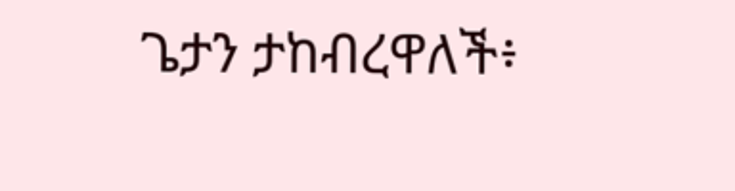ጌታን ታከብረዋለች፥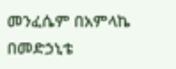መንፈሴም በአምላኬ በመድኃኒቴ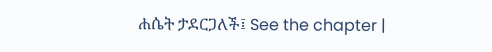ሐሴት ታደርጋለች፤ See the chapter |